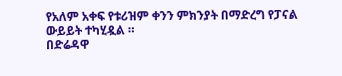የአለም አቀፍ የቱሪዝም ቀንን ምክንያት በማድረግ የፓናል ውይይት ተካሂዷል ።
በድሬዳዋ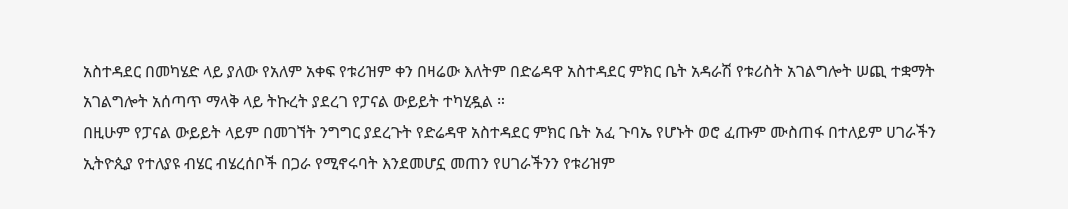አስተዳደር በመካሄድ ላይ ያለው የአለም አቀፍ የቱሪዝም ቀን በዛሬው እለትም በድሬዳዋ አስተዳደር ምክር ቤት አዳራሽ የቱሪስት አገልግሎት ሠጪ ተቋማት አገልግሎት አሰጣጥ ማላቅ ላይ ትኩረት ያደረገ የፓናል ውይይት ተካሂዷል ።
በዚሁም የፓናል ውይይት ላይም በመገኘት ንግግር ያደረጉት የድሬዳዋ አስተዳደር ምክር ቤት አፈ ጉባኤ የሆኑት ወሮ ፈጡም ሙስጠፋ በተለይም ሀገራችን ኢትዮጲያ የተለያዩ ብሄር ብሄረሰቦች በጋራ የሚኖሩባት እንደመሆኗ መጠን የሀገራችንን የቱሪዝም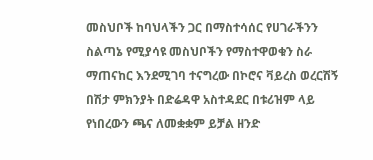መስህቦች ከባህላችን ጋር በማስተሳሰር የሀገራችንን ስልጣኔ የሚያሳዩ መስህቦችን የማስተዋወቁን ስራ ማጠናከር እንደሚገባ ተናግረው በኮሮና ቫይረስ ወረርሽኝ በሽታ ምክንያት በድሬዳዋ አስተዳደር በቱሪዝም ላይ የነበረውን ጫና ለመቋቋም ይቻል ዘንድ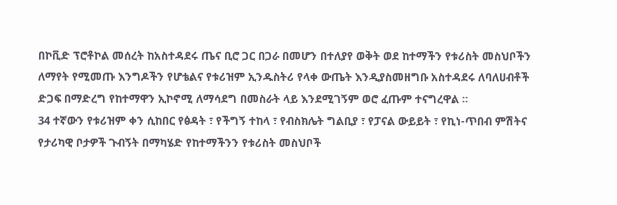በኮቪድ ፕሮቶኮል መሰረት ከአስተዳደሩ ጤና ቢሮ ጋር በጋራ በመሆን በተለያየ ወቅት ወደ ከተማችን የቱሪስት መስህቦችን ለማየት የሚመጡ እንግዶችን የሆቴልና የቱሪዝም ኢንዱስትሪ የላቀ ውጤት እንዲያስመዘግቡ አስተዳደሩ ለባለሀብቶች ድጋፍ በማድረግ የከተማዋን ኢኮኖሚ ለማሳደግ በመስራት ላይ እንደሚገኝም ወሮ ፈጡም ተናግረዋል ።
34 ተኛውን የቱሪዝም ቀን ሲከበር የፅዳት ፣ የችግኝ ተከላ ፣ የብስክሌት ግልቢያ ፣ የፓናል ውይይት ፣ የኪነ-ጥበብ ምሽትና የታሪካዊ ቦታዎች ጉብኝት በማካሄድ የከተማችንን የቱሪስት መስህቦች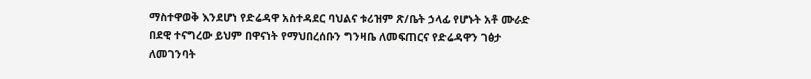ማስተዋወቅ እንደሆነ የድሬዳዋ አስተዳደር ባህልና ቱሪዝም ጽ/ቤት ኃላፊ የሆኑት አቶ ሙራድ በደዊ ተናግረው ይህም በዋናነት የማህበረሰቡን ግንዛቤ ለመፍጠርና የድሬዳዋን ገፅታ ለመገንባት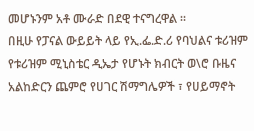መሆኑንም አቶ ሙራድ በደዊ ተናግረዋል ።
በዚሁ የፓናል ውይይት ላይ የኢ.ፌ.ድ.ሪ የባህልና ቱሪዝም የቱሪዝም ሚኒስቴር ዲኤታ የሆኑት ክብርት ወ\ሮ ቡዜና አልከድርን ጨምሮ የሀገር ሽማግሌዎች ፣ የሀይማኖት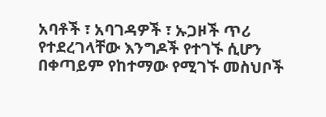አባቶች ፣ አባገዳዎች ፣ ኡጋዞች ጥሪ የተደረገላቸው እንግዶች የተገኙ ሲሆን በቀጣይም የከተማው የሚገኙ መስህቦች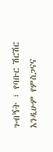ጉብኝት ፣ የባቡር ሽርሽር እንዲሁም የምስጋናና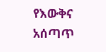የእውቅና አሰጣጥ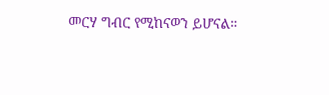መርሃ ግብር የሚከናወን ይሆናል።